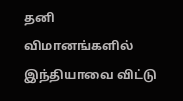தனி விமானங்களில் இந்தியாவை விட்டு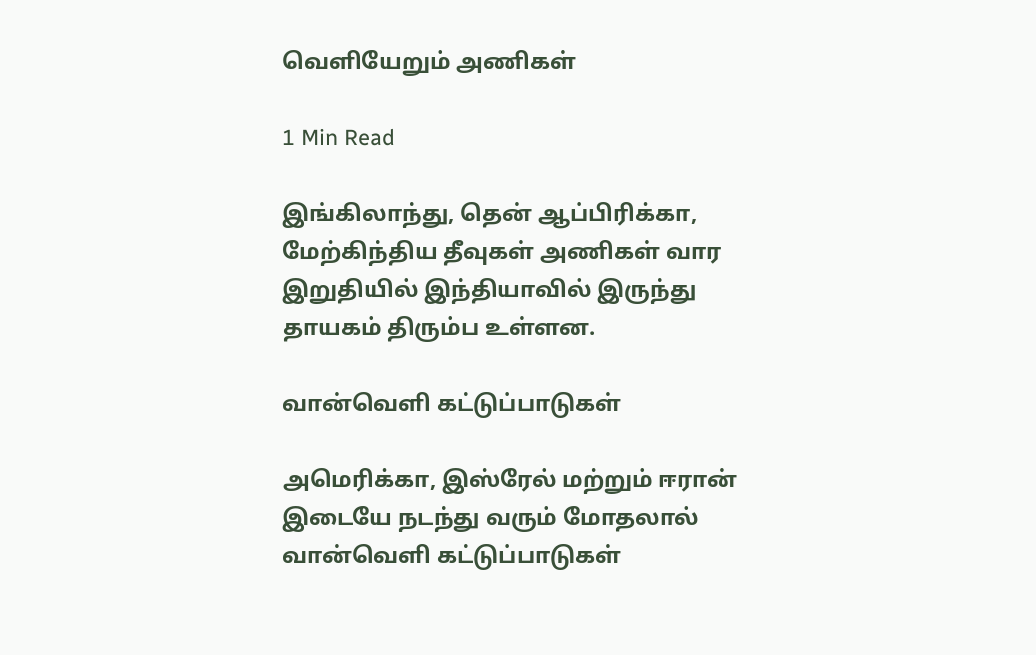வெளியேறும் அணிகள்

1 Min Read

இங்கிலாந்து, தென் ஆப்பிரிக்கா, மேற்கிந்திய தீவுகள் அணிகள் வார இறுதியில் இந்தியாவில் இருந்து தாயகம் திரும்ப உள்ளன.

வான்வெளி கட்டுப்பாடுகள்

அமெரிக்கா, இஸ்ரேல் மற்றும் ஈரான் இடையே நடந்து வரும் மோதலால் வான்வெளி கட்டுப்பாடுகள்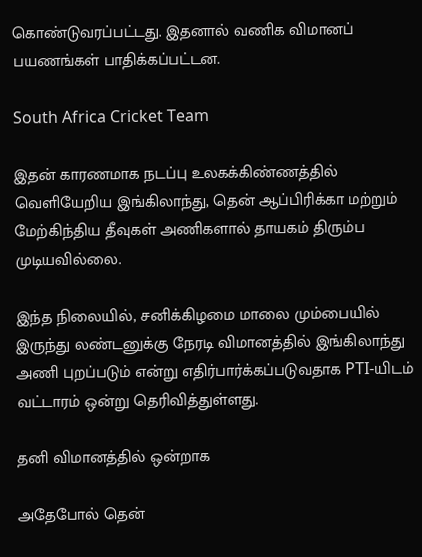கொண்டுவரப்பட்டது. இதனால் வணிக விமானப் பயணங்கள் பாதிக்கப்பட்டன.

South Africa Cricket Team

இதன் காரணமாக நடப்பு உலகக்கிண்ணத்தில் வெளியேறிய இங்கிலாந்து, தென் ஆப்பிரிக்கா மற்றும் மேற்கிந்திய தீவுகள் அணிகளால் தாயகம் திரும்ப முடியவில்லை.

இந்த நிலையில், சனிக்கிழமை மாலை மும்பையில் இருந்து லண்டனுக்கு நேரடி விமானத்தில் இங்கிலாந்து அணி புறப்படும் என்று எதிர்பார்க்கப்படுவதாக PTI-யிடம் வட்டாரம் ஒன்று தெரிவித்துள்ளது.

தனி விமானத்தில் ஒன்றாக

அதேபோல் தென்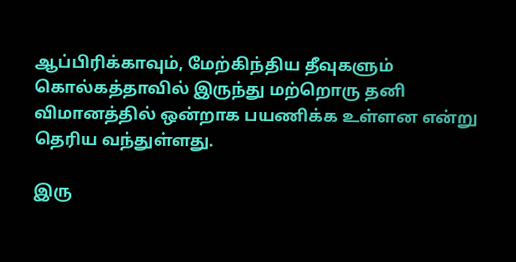ஆப்பிரிக்காவும், மேற்கிந்திய தீவுகளும் கொல்கத்தாவில் இருந்து மற்றொரு தனி விமானத்தில் ஒன்றாக பயணிக்க உள்ளன என்று தெரிய வந்துள்ளது.

இரு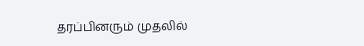தரப்பினரும் முதலில்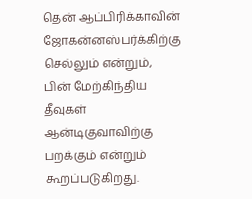தென் ஆப்பிரிக்காவின் ஜோகன்னஸ்பர்க்கிற்கு செல்லும் என்றும், பின் மேற்கிந்திய தீவுகள் ஆன்டிகுவாவிற்கு பறக்கும் என்றும் கூறப்படுகிறது.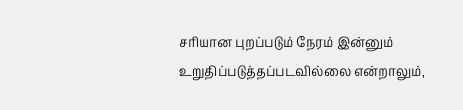சரியான புறப்படும் நேரம் இன்னும் உறுதிப்படுத்தப்படவில்லை என்றாலும்,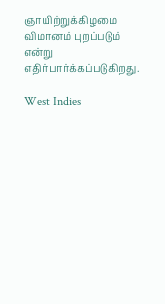ஞாயிற்றுக்கிழமை விமானம் புறப்படும் என்று எதிர்பார்க்கப்படுகிறது.

West Indies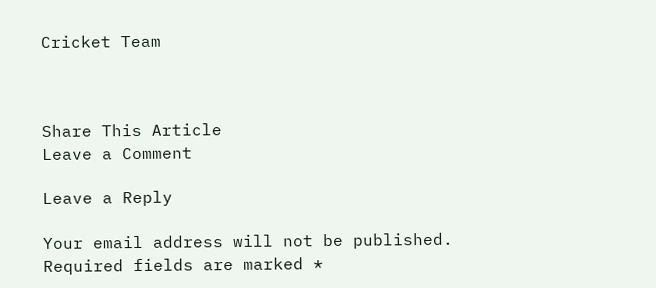Cricket Team



Share This Article
Leave a Comment

Leave a Reply

Your email address will not be published. Required fields are marked *